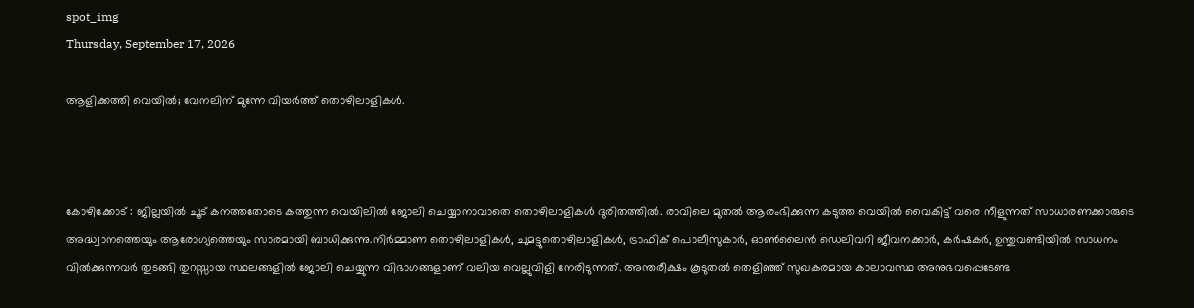spot_img
Thursday, September 17, 2026

ആളിക്കത്തി വെയിൽ; വേനലിന് മുന്നേ വിയർത്ത് തൊഴിലാളികൾ.



കോഴിക്കോട് : ജില്ലയിൽ ചൂട് കനത്തതോടെ കത്തുന്ന വെയിലിൽ ജോലി ചെയ്യാനാവാതെ തൊഴിലാളികൾ ദുരിതത്തിൽ. രാവിലെ മുതൽ ആരംഭിക്കുന്ന കടുത്ത വെയിൽ വൈകിട്ട് വരെ നീളുന്നത് സാധാരണക്കാരുടെ അദ്ധ്വാനത്തെയും ആരോഗ്യത്തെയും സാരമായി ബാധിക്കുന്നു.നിർമ്മാണ തൊഴിലാളികൾ, ചുമട്ടുതൊഴിലാളികൾ, ട്രാഫിക് പൊലീസുകാർ, ഓൺലൈൻ ഡെലിവറി ജീവനക്കാർ, കർഷകർ, ഉന്തുവണ്ടിയിൽ സാധനം വിൽക്കുന്നവർ തുടങ്ങി തുറസ്സായ സ്ഥലങ്ങളിൽ ജോലി ചെയ്യുന്ന വിഭാഗങ്ങളാണ് വലിയ വെല്ലുവിളി നേരിടുന്നത്. അന്തരീക്ഷം കൂടുതൽ തെളിഞ്ഞ് സുഖകരമായ കാലാവസ്ഥ അനുഭവപ്പെടേണ്ട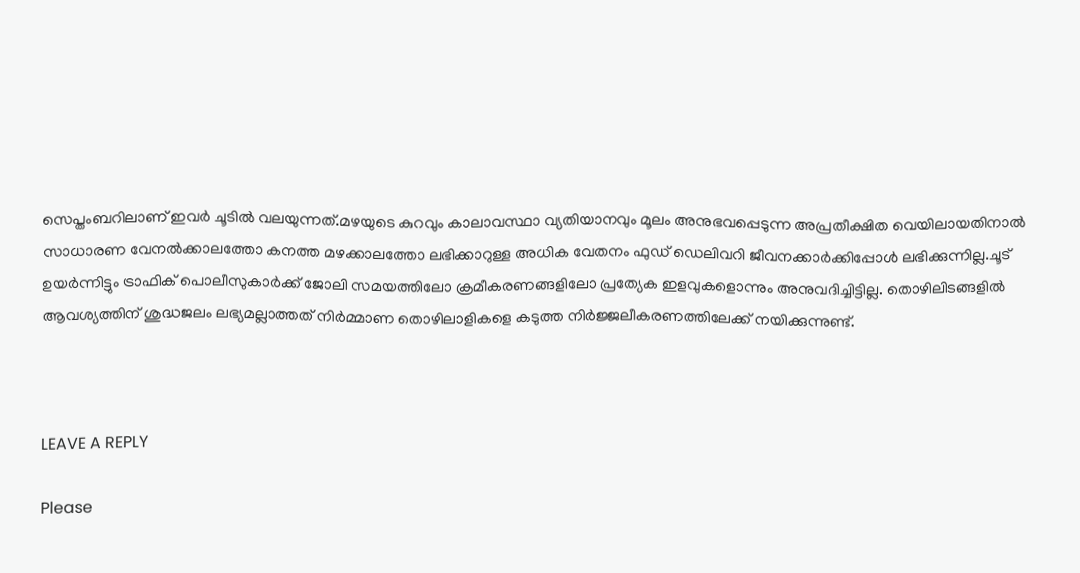സെപ്തംബറിലാണ് ഇവർ ചൂടിൽ വലയുന്നത്.മഴയുടെ കുറവും കാലാവസ്ഥാ വ്യതിയാനവും മൂലം അനുഭവപ്പെടുന്ന അപ്രതീക്ഷിത വെയിലായതിനാൽ സാധാരണ വേനൽക്കാലത്തോ കനത്ത മഴക്കാലത്തോ ലഭിക്കാറുള്ള അധിക വേതനം ഫുഡ് ഡെലിവറി ജീവനക്കാർക്കിപ്പോൾ ലഭിക്കുന്നില്ല.ചൂട് ഉയർന്നിട്ടും ട്രാഫിക് പൊലീസുകാർക്ക് ജോലി സമയത്തിലോ ക്രമീകരണങ്ങളിലോ പ്രത്യേക ഇളവുകളൊന്നും അനുവദിച്ചിട്ടില്ല. തൊഴിലിടങ്ങളിൽ ആവശ്യത്തിന് ശുദ്ധജലം ലഭ്യമല്ലാത്തത് നിർമ്മാണ തൊഴിലാളികളെ കടുത്ത നിർജ്ജലീകരണത്തിലേക്ക് നയിക്കുന്നുണ്ട്.



LEAVE A REPLY

Please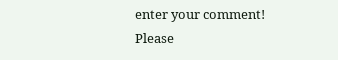enter your comment!
Please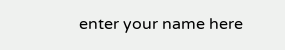enter your name here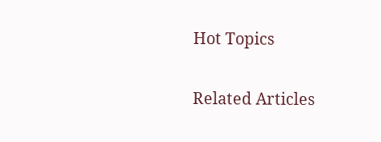Hot Topics

Related Articles